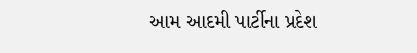આમ આદમી પાર્ટીના પ્રદેશ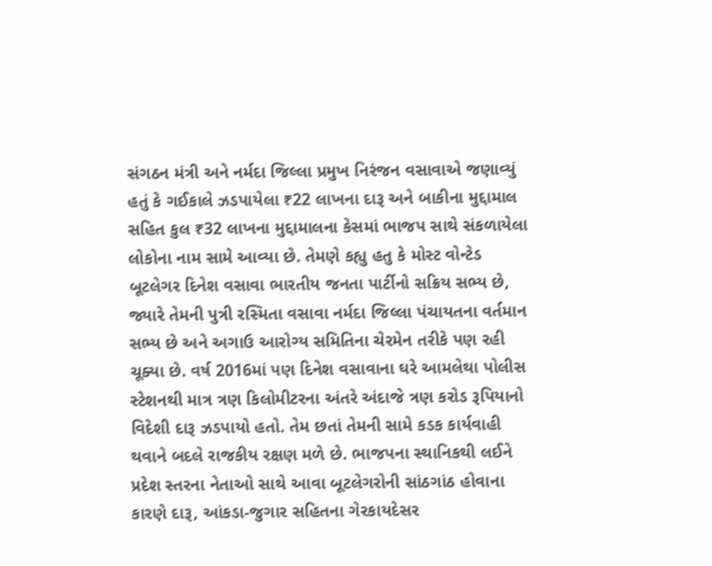સંગઠન મંત્રી અને નર્મદા જિલ્લા પ્રમુખ નિરંજન વસાવાએ જણાવ્યું હતું કે ગઈકાલે ઝડપાયેલા ₹22 લાખના દારૂ અને બાકીના મુદ્દામાલ સહિત કુલ ₹32 લાખના મુદ્દામાલના કેસમાં ભાજપ સાથે સંકળાયેલા લોકોના નામ સામે આવ્યા છે. તેમણે કહ્યુ હતુ કે મોસ્ટ વોન્ટેડ બૂટલેગર દિનેશ વસાવા ભારતીય જનતા પાર્ટીનો સક્રિય સભ્ય છે, જ્યારે તેમની પુત્રી રસ્મિતા વસાવા નર્મદા જિલ્લા પંચાયતના વર્તમાન સભ્ય છે અને અગાઉ આરોગ્ય સમિતિના ચેરમેન તરીકે પણ રહી ચૂક્યા છે. વર્ષ 2016માં પણ દિનેશ વસાવાના ઘરે આમલેથા પોલીસ સ્ટેશનથી માત્ર ત્રણ કિલોમીટરના અંતરે અંદાજે ત્રણ કરોડ રૂપિયાનો વિદેશી દારૂ ઝડપાયો હતો. તેમ છતાં તેમની સામે કડક કાર્યવાહી થવાને બદલે રાજકીય રક્ષણ મળે છે. ભાજપના સ્થાનિકથી લઈને પ્રદેશ સ્તરના નેતાઓ સાથે આવા બૂટલેગરોની સાંઠગાંઠ હોવાના કારણે દારૂ, આંકડા-જુગાર સહિતના ગેરકાયદેસર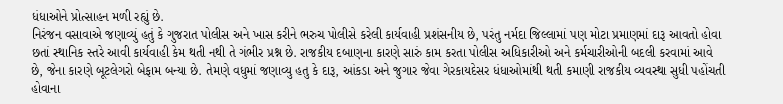ધંધાઓને પ્રોત્સાહન મળી રહ્યું છે.
નિરંજન વસાવાએ જણાવ્યું હતું કે ગુજરાત પોલીસ અને ખાસ કરીને ભરુચ પોલીસે કરેલી કાર્યવાહી પ્રશંસનીય છે, પરંતુ નર્મદા જિલ્લામાં પણ મોટા પ્રમાણમાં દારૂ આવતો હોવા છતાં સ્થાનિક સ્તરે આવી કાર્યવાહી કેમ થતી નથી તે ગંભીર પ્રશ્ન છે. રાજકીય દબાણના કારણે સારું કામ કરતા પોલીસ અધિકારીઓ અને કર્મચારીઓની બદલી કરવામાં આવે છે, જેના કારણે બૂટલેગરો બેફામ બન્યા છે. તેમણે વધુમાં જણાવ્યુ હતુ કે દારૂ, આંકડા અને જુગાર જેવા ગેરકાયદેસર ધંધાઓમાંથી થતી કમાણી રાજકીય વ્યવસ્થા સુધી પહોંચતી હોવાના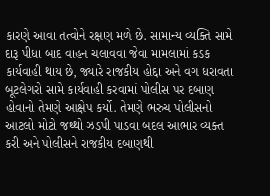કારણે આવા તત્વોને રક્ષણ મળે છે. સામાન્ય વ્યક્તિ સામે દારૂ પીધા બાદ વાહન ચલાવવા જેવા મામલામાં કડક કાર્યવાહી થાય છે, જ્યારે રાજકીય હોદ્દા અને વગ ધરાવતા બૂટલેગરો સામે કાર્યવાહી કરવામાં પોલીસ પર દબાણ હોવાનો તેમણે આક્ષેપ કર્યો. તેમણે ભરુચ પોલીસનો આટલો મોટો જથ્થો ઝડપી પાડવા બદલ આભાર વ્યક્ત કરી અને પોલીસને રાજકીય દબાણથી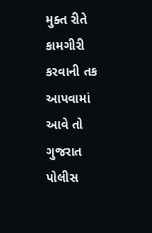મુક્ત રીતે કામગીરી કરવાની તક આપવામાં આવે તો ગુજરાત પોલીસ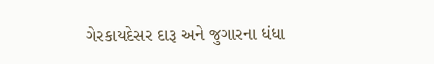ગેરકાયદેસર દારૂ અને જુગારના ધંધા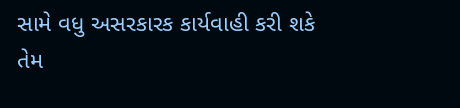સામે વધુ અસરકારક કાર્યવાહી કરી શકે તેમ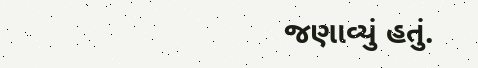જણાવ્યું હતું.